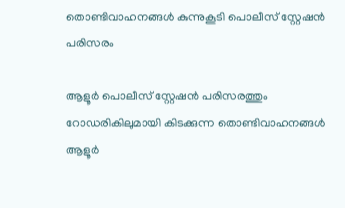തൊണ്ടിവാഹനങ്ങൾ കുന്നുകൂടി പൊലീസ് സ്റ്റേഷൻ പരിസരം

ആളൂർ പൊലീസ് സ്റ്റേഷൻ പരിസരത്തും റോഡരികിലുമായി കിടക്കുന്ന തൊണ്ടിവാഹനങ്ങൾ
ആളൂർ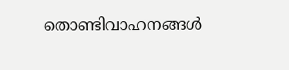തൊണ്ടിവാഹനങ്ങൾ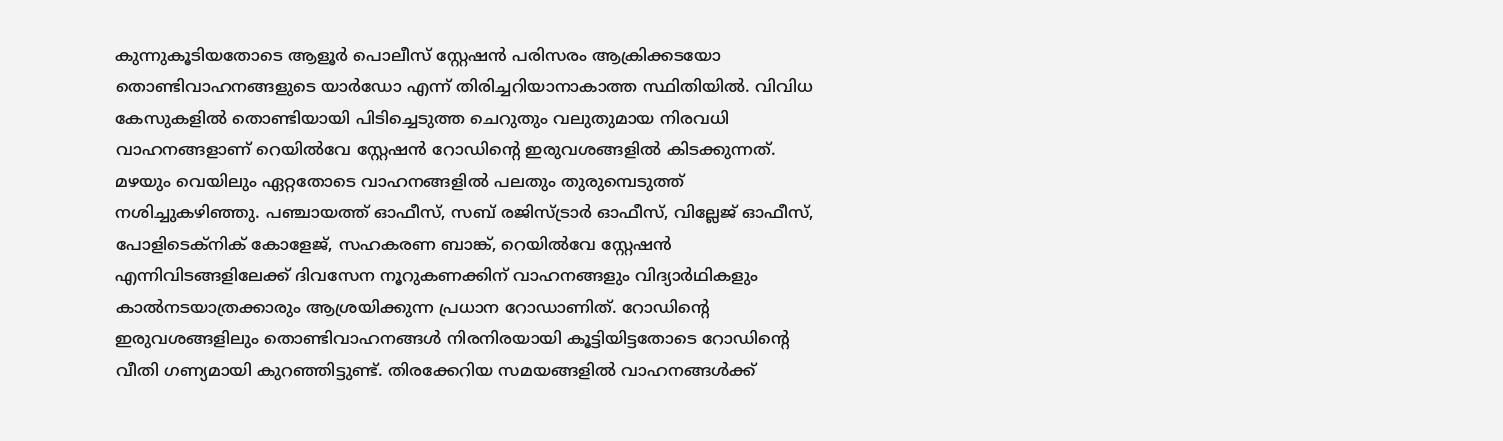കുന്നുകൂടിയതോടെ ആളൂർ പൊലീസ് സ്റ്റേഷൻ പരിസരം ആക്രിക്കടയോ തൊണ്ടിവാഹനങ്ങളുടെ യാർഡോ എന്ന് തിരിച്ചറിയാനാകാത്ത സ്ഥിതിയിൽ. വിവിധ കേസുകളിൽ തൊണ്ടിയായി പിടിച്ചെടുത്ത ചെറുതും വലുതുമായ നിരവധി വാഹനങ്ങളാണ് റെയിൽവേ സ്റ്റേഷൻ റോഡിന്റെ ഇരുവശങ്ങളിൽ കിടക്കുന്നത്. മഴയും വെയിലും ഏറ്റതോടെ വാഹനങ്ങളിൽ പലതും തുരുമ്പെടുത്ത് നശിച്ചുകഴിഞ്ഞു. പഞ്ചായത്ത് ഓഫീസ്, സബ് രജിസ്ട്രാർ ഓഫീസ്, വില്ലേജ് ഓഫീസ്, പോളിടെക്നിക് കോളേജ്, സഹകരണ ബാങ്ക്, റെയിൽവേ സ്റ്റേഷൻ എന്നിവിടങ്ങളിലേക്ക് ദിവസേന നൂറുകണക്കിന് വാഹനങ്ങളും വിദ്യാർഥികളും കാൽനടയാത്രക്കാരും ആശ്രയിക്കുന്ന പ്രധാന റോഡാണിത്. റോഡിന്റെ ഇരുവശങ്ങളിലും തൊണ്ടിവാഹനങ്ങൾ നിരനിരയായി കൂട്ടിയിട്ടതോടെ റോഡിന്റെ വീതി ഗണ്യമായി കുറഞ്ഞിട്ടുണ്ട്. തിരക്കേറിയ സമയങ്ങളിൽ വാഹനങ്ങൾക്ക്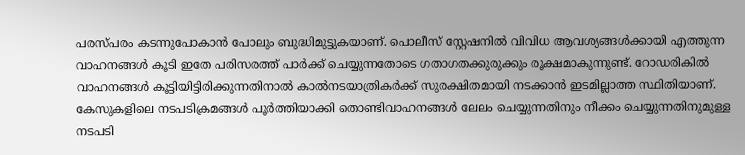പരസ്പരം കടന്നുപോകാൻ പോലും ബുദ്ധിമുട്ടുകയാണ്. പൊലീസ് സ്റ്റേഷനിൽ വിവിധ ആവശ്യങ്ങൾക്കായി എത്തുന്ന വാഹനങ്ങൾ കൂടി ഇതേ പരിസരത്ത് പാർക്ക് ചെയ്യുന്നതോടെ ഗതാഗതക്കുരുക്കും രൂക്ഷമാകുന്നുണ്ട്. റോഡരികിൽ വാഹനങ്ങൾ കൂട്ടിയിട്ടിരിക്കുന്നതിനാൽ കാൽനടയാത്രികർക്ക് സുരക്ഷിതമായി നടക്കാൻ ഇടമില്ലാത്ത സ്ഥിതിയാണ്. കേസുകളിലെ നടപടിക്രമങ്ങൾ പൂർത്തിയാക്കി തൊണ്ടിവാഹനങ്ങൾ ലേലം ചെയ്യുന്നതിനും നീക്കം ചെയ്യുന്നതിനുമുള്ള നടപടി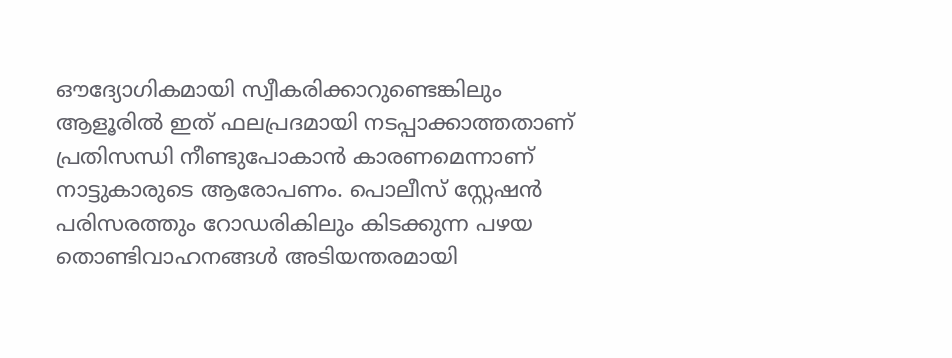ഔദ്യോഗികമായി സ്വീകരിക്കാറുണ്ടെങ്കിലും ആളൂരിൽ ഇത് ഫലപ്രദമായി നടപ്പാക്കാത്തതാണ് പ്രതിസന്ധി നീണ്ടുപോകാൻ കാരണമെന്നാണ് നാട്ടുകാരുടെ ആരോപണം. പൊലീസ് സ്റ്റേഷൻ പരിസരത്തും റോഡരികിലും കിടക്കുന്ന പഴയ തൊണ്ടിവാഹനങ്ങൾ അടിയന്തരമായി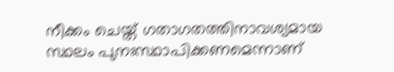നീക്കം ചെയ്ത് ഗതാഗതത്തിനാവശ്യമായ സ്ഥലം പുനഃസ്ഥാപിക്കണമെന്നാണ്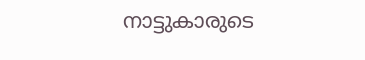നാട്ടുകാരുടെ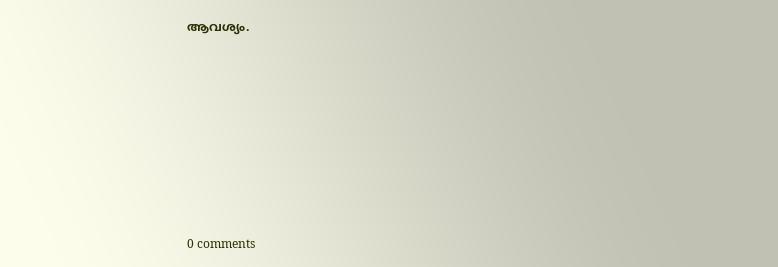ആവശ്യം.










0 comments